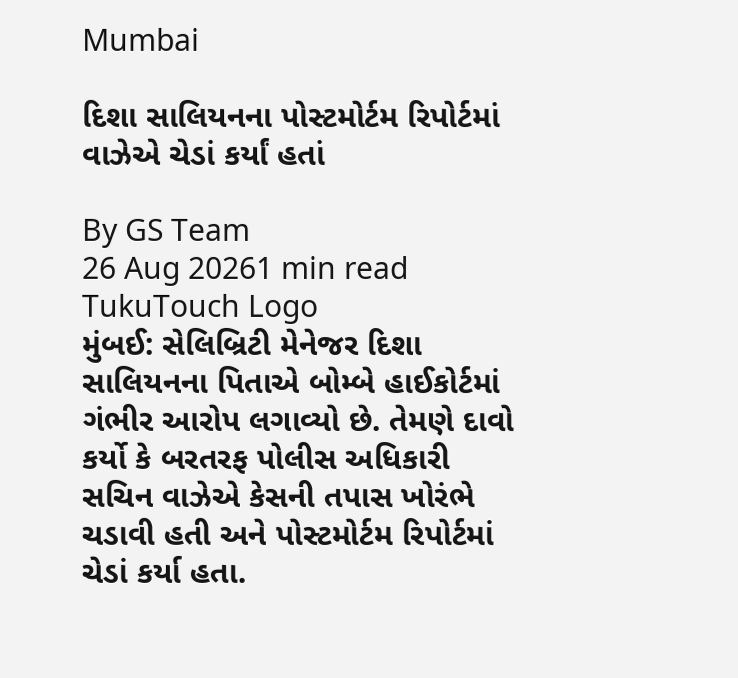Mumbai

દિશા સાલિયનના પોસ્ટમોર્ટમ રિપોર્ટમાં વાઝેએ ચેડાં કર્યાં હતાં

By GS Team
26 Aug 20261 min read
TukuTouch Logo
મુંબઈ: સેલિબ્રિટી મેનેજર દિશા સાલિયનના પિતાએ બોમ્બે હાઈકોર્ટમાં ગંભીર આરોપ લગાવ્યો છે. તેમણે દાવો કર્યો કે બરતરફ પોલીસ અધિકારી સચિન વાઝેએ કેસની તપાસ ખોરંભે ચડાવી હતી અને પોસ્ટમોર્ટમ રિપોર્ટમાં ચેડાં કર્યા હતા.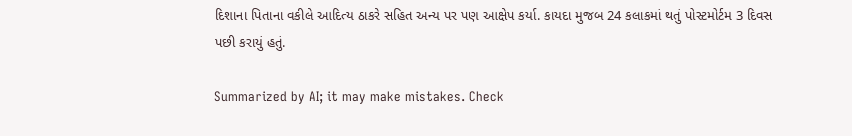દિશાના પિતાના વકીલે આદિત્ય ઠાકરે સહિત અન્ય પર પણ આક્ષેપ કર્યા. કાયદા મુજબ 24 કલાકમાં થતું પોસ્ટમોર્ટમ 3 દિવસ પછી કરાયું હતું.

Summarized by AI; it may make mistakes. Check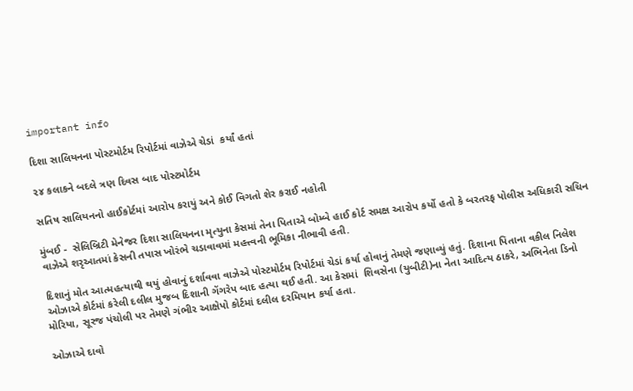important info

દિશા સાલિયનના પોસ્ટમોર્ટમ રિપોર્ટમાં વાઝેએ ચેડાં  કર્યાં હતાં

૨૪ કલાકને બદલે ત્રણ દિવસ બાદ પોસ્ટમોર્ટમ

સતિષ સાલિયનનો હાઈકોર્ટમાં આરોપ કરાયું અને કોઈ વિગતો શેર કરાઈ નહોતી

મુંબઈ -  સેલિબ્રિટી મેનેજર દિશા સાલિયનના મૃત્યુના કેસમાં તેના પિતાએ બોમ્બે હાઈ કોર્ટ સમક્ષ આરોપ કર્યો હતો કે બરતરફ પોલીસ અધિકારી સચિન વાઝેએ શરૃઆતમાં કેસની તપાસ ખોરંભે ચડાવાવમાં મહત્ત્વની ભૂમિકા નીભાવી હતી.

દિશાનું મોત આત્મહત્યાથી થયું હોવાનું દર્શાવવા વાઝેએ પોસ્ટમોર્ટમ રિપોર્ટમાં ચેડાં કર્યા હોવાનું તેમણે જણાવ્યું હતું. દિશાના પિતાના વકીલ નિલેશ ઓઝાએ કોર્ટમાં કરેલી દલીલ મુજબ દિશાની ગેંગરેપ બાદ હત્યા થઈ હતી. આ કેસમાં  શિવસેના (યુબીટી)ના નેતા આદિત્ય ઠાકરે, અભિનેતા ડિનો મોરિયા, સૂરજ પંચોલી પર તેમણે ગંભીર આક્ષેપો કોર્ટમાં દલીલ દરમિયાન કર્યા હતા.

ઓઝાએ દાવો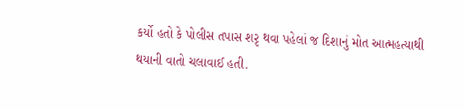કર્યો હતો કે પોલીસ તપાસ શરૃ થવા પહેલાં જ દિશાનું મોત આત્મહત્યાથી થયાની વાતો ચલાવાઈ હતી.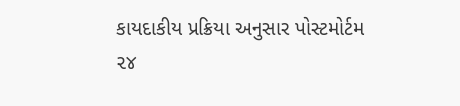કાયદાકીય પ્રક્રિયા અનુસાર પોસ્ટમોર્ટમ ૨૪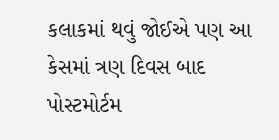કલાકમાં થવું જોઈએ પણ આ કેસમાં ત્રણ દિવસ બાદ પોસ્ટમોર્ટમ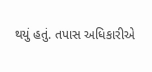થયું હતું. તપાસ અધિકારીએ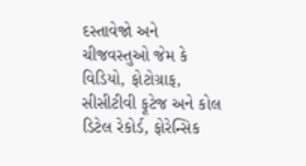દસ્તાવેજો અને ચીજવસ્તુઓ જેમ કે વિડિયો, ફોટોગ્રાફ, સીસીટીવી ફૂટેજ અને કોલ ડિટેલ રેકોર્ડ, ફોરેન્સિક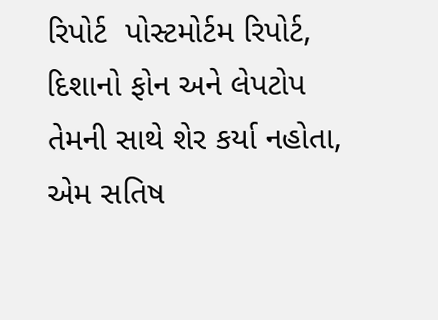રિપોર્ટ  પોસ્ટમોર્ટમ રિપોર્ટ, દિશાનો ફોન અને લેપટોપ તેમની સાથે શેર કર્યા નહોતા, એમ સતિષ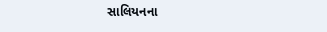સાલિયનના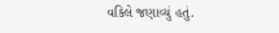વકિલે જણાવ્યું હતું.